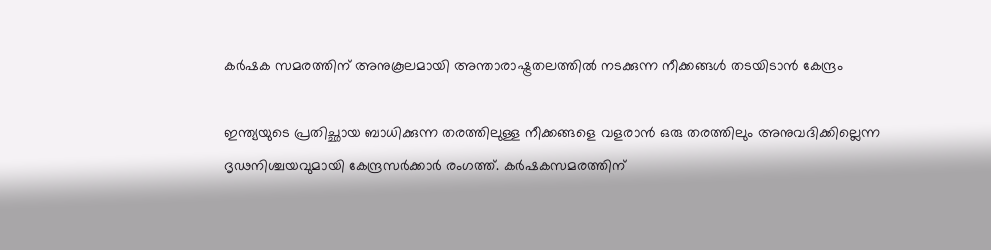കർഷക സമരത്തിന് അനുകൂലമായി അന്താരാഷ്ട്രതലത്തിൽ നടക്കുന്ന നീക്കങ്ങൾ തടയിടാൻ കേന്ദ്രം

ഇന്ത്യയുടെ പ്രതിച്ഛായ ബാധിക്കുന്ന തരത്തിലുള്ള നീക്കങ്ങളെ വളരാൻ ഒരു തരത്തിലും അനുവദിക്കില്ലെന്ന ദൃഢനിശ്ചയവുമായി കേന്ദ്രസർക്കാർ രംഗത്ത്. കർഷകസമരത്തിന്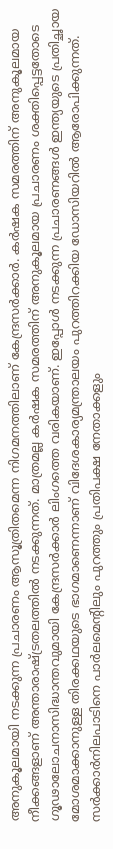അനുകൂലമായി നടക്കുന്ന പ്രചാരണം ആസൂത്രിതമെന്ന നിഗമനത്തിലാണ് കേന്ദ്രസർക്കാർ. കർഷക സമരത്തിന് അനുകൂലമായ നീക്കങ്ങളാണ് അന്താരാഷ്ട്രതലത്തിൽ നടക്കുന്നത്. മാത്രമല്ല കർഷക സമരത്തിന് അനുകൂലമായ പ്രചാരണം ശക്തിപ്പെട്ടതോടെ ഗൂഢാലോചനാസിദ്ധാന്തവുമായി കേന്ദ്രസർക്കാർ ലിംഗത്തെ വരികയാണ്. ഇപ്പോൾ നടക്കുന്ന പ്രചാരണങ്ങൾ ഇന്ത്യയുടെ പ്രതിച്ഛായ മോശമാക്കാനുള്ള തിരക്കഥയുടെ ഭാഗമാണെന്നാണ് വിദേശകാര്യമന്ത്രാലയം പുറത്തിറക്കിയ ഡോസിയറിൽ ആരോപിക്കുന്നത്. സർക്കാർനിലപാടിനെ പാർലമെന്റിലും പുറത്തും പ്രതിപക്ഷ നേതാക്കളും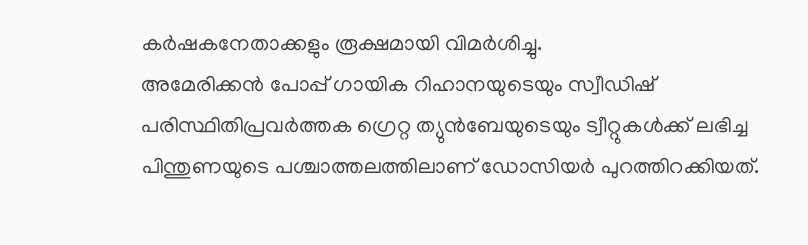കർഷകനേതാക്കളും രൂക്ഷമായി വിമർശിച്ചു.
അമേരിക്കൻ പോപ്പ് ഗായിക റിഹാനയുടെയും സ്വീഡിഷ് പരിസ്ഥിതിപ്രവർത്തക ഗ്രെറ്റ ത്യുൻബേയുടെയും ട്വീറ്റുകൾക്ക് ലഭിച്ച പിന്തുണയുടെ പശ്ചാത്തലത്തിലാണ് ഡോസിയർ പുറത്തിറക്കിയത്.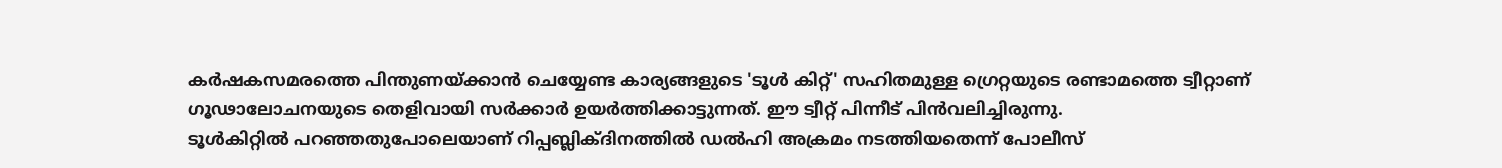കർഷകസമരത്തെ പിന്തുണയ്ക്കാൻ ചെയ്യേണ്ട കാര്യങ്ങളുടെ 'ടൂൾ കിറ്റ്' സഹിതമുള്ള ഗ്രെറ്റയുടെ രണ്ടാമത്തെ ട്വീറ്റാണ് ഗൂഢാലോചനയുടെ തെളിവായി സർക്കാർ ഉയർത്തിക്കാട്ടുന്നത്. ഈ ട്വീറ്റ് പിന്നീട് പിൻവലിച്ചിരുന്നു.
ടൂൾകിറ്റിൽ പറഞ്ഞതുപോലെയാണ് റിപ്പബ്ലിക്ദിനത്തിൽ ഡൽഹി അക്രമം നടത്തിയതെന്ന് പോലീസ്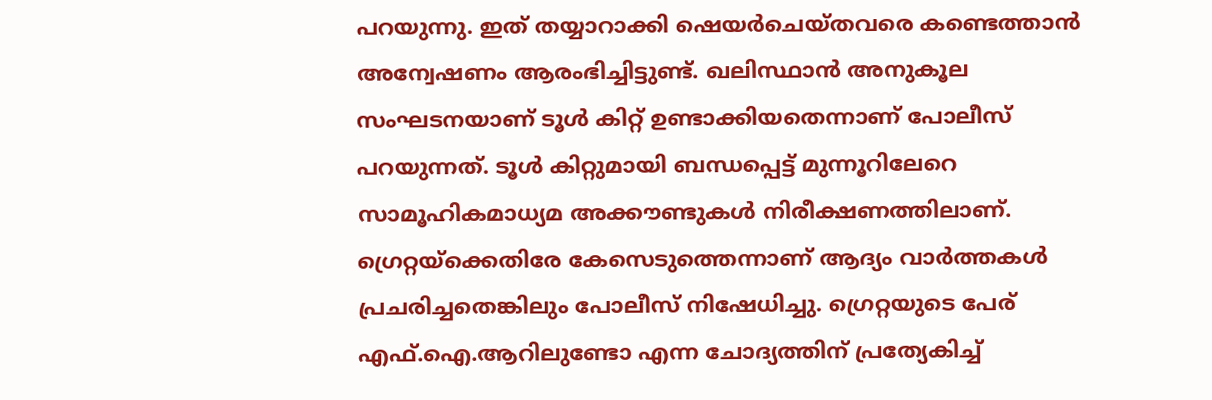പറയുന്നു. ഇത് തയ്യാറാക്കി ഷെയർചെയ്തവരെ കണ്ടെത്താൻ അന്വേഷണം ആരംഭിച്ചിട്ടുണ്ട്. ഖലിസ്ഥാൻ അനുകൂല സംഘടനയാണ് ടൂൾ കിറ്റ് ഉണ്ടാക്കിയതെന്നാണ് പോലീസ് പറയുന്നത്. ടൂൾ കിറ്റുമായി ബന്ധപ്പെട്ട് മുന്നൂറിലേറെ സാമൂഹികമാധ്യമ അക്കൗണ്ടുകൾ നിരീക്ഷണത്തിലാണ്. ഗ്രെറ്റയ്ക്കെതിരേ കേസെടുത്തെന്നാണ് ആദ്യം വാർത്തകൾ പ്രചരിച്ചതെങ്കിലും പോലീസ് നിഷേധിച്ചു. ഗ്രെറ്റയുടെ പേര് എഫ്.ഐ.ആറിലുണ്ടോ എന്ന ചോദ്യത്തിന് പ്രത്യേകിച്ച്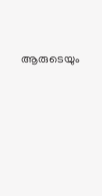ആരുടെയും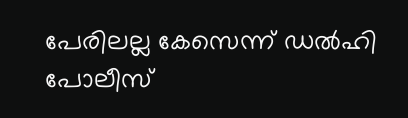പേരിലല്ല കേസെന്ന് ഡൽഹി പോലീസ്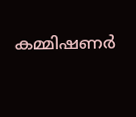കമ്മിഷണർ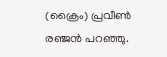(ക്രൈം) പ്രവീൺ രഞ്ജൻ പറഞ്ഞു.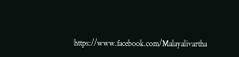https://www.facebook.com/Malayalivartha